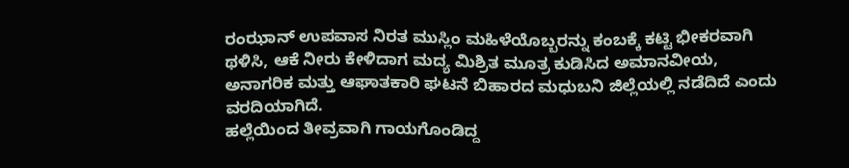ರಂಝಾನ್ ಉಪವಾಸ ನಿರತ ಮುಸ್ಲಿಂ ಮಹಿಳೆಯೊಬ್ಬರನ್ನು ಕಂಬಕ್ಕೆ ಕಟ್ಟಿ ಭೀಕರವಾಗಿ ಥಳಿಸಿ, ಆಕೆ ನೀರು ಕೇಳಿದಾಗ ಮದ್ಯ ಮಿಶ್ರಿತ ಮೂತ್ರ ಕುಡಿಸಿದ ಅಮಾನವೀಯ, ಅನಾಗರಿಕ ಮತ್ತು ಆಘಾತಕಾರಿ ಘಟನೆ ಬಿಹಾರದ ಮಧುಬನಿ ಜಿಲ್ಲೆಯಲ್ಲಿ ನಡೆದಿದೆ ಎಂದು ವರದಿಯಾಗಿದೆ.
ಹಲ್ಲೆಯಿಂದ ತೀವ್ರವಾಗಿ ಗಾಯಗೊಂಡಿದ್ದ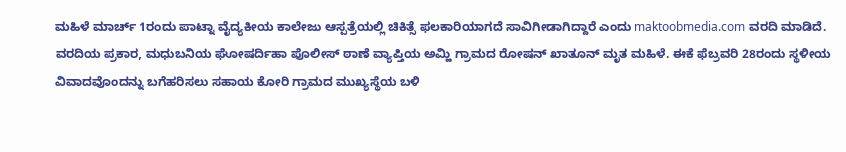ಮಹಿಳೆ ಮಾರ್ಚ್ 1ರಂದು ಪಾಟ್ನಾ ವೈದ್ಯಕೀಯ ಕಾಲೇಜು ಆಸ್ಪತ್ರೆಯಲ್ಲಿ ಚಿಕಿತ್ಸೆ ಫಲಕಾರಿಯಾಗದೆ ಸಾವಿಗೀಡಾಗಿದ್ದಾರೆ ಎಂದು maktoobmedia.com ವರದಿ ಮಾಡಿದೆ.
ವರದಿಯ ಪ್ರಕಾರ, ಮಧುಬನಿಯ ಘೋಷರ್ದಿಹಾ ಪೊಲೀಸ್ ಠಾಣೆ ವ್ಯಾಪ್ತಿಯ ಅಮ್ಹಿ ಗ್ರಾಮದ ರೋಷನ್ ಖಾತೂನ್ ಮೃತ ಮಹಿಳೆ. ಈಕೆ ಫೆಬ್ರವರಿ 28ರಂದು ಸ್ಥಳೀಯ ವಿವಾದವೊಂದನ್ನು ಬಗೆಹರಿಸಲು ಸಹಾಯ ಕೋರಿ ಗ್ರಾಮದ ಮುಖ್ಯಸ್ಥೆಯ ಬಳಿ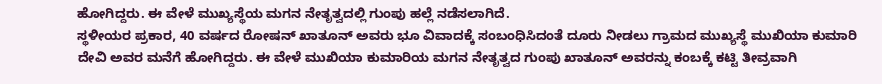ಹೋಗಿದ್ದರು. ಈ ವೇಳೆ ಮುಖ್ಯಸ್ಥೆಯ ಮಗನ ನೇತೃತ್ವದಲ್ಲಿ ಗುಂಪು ಹಲ್ಲೆ ನಡೆಸಲಾಗಿದೆ.
ಸ್ಥಳೀಯರ ಪ್ರಕಾರ, 40 ವರ್ಷದ ರೋಷನ್ ಖಾತೂನ್ ಅವರು ಭೂ ವಿವಾದಕ್ಕೆ ಸಂಬಂಧಿಸಿದಂತೆ ದೂರು ನೀಡಲು ಗ್ರಾಮದ ಮುಖ್ಯಸ್ಥೆ ಮುಖಿಯಾ ಕುಮಾರಿ ದೇವಿ ಅವರ ಮನೆಗೆ ಹೋಗಿದ್ದರು. ಈ ವೇಳೆ ಮುಖಿಯಾ ಕುಮಾರಿಯ ಮಗನ ನೇತೃತ್ವದ ಗುಂಪು ಖಾತೂನ್ ಅವರನ್ನು ಕಂಬಕ್ಕೆ ಕಟ್ಟಿ ತೀವ್ರವಾಗಿ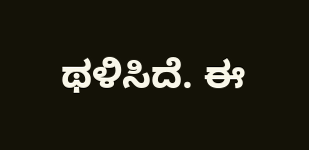ಥಳಿಸಿದೆ. ಈ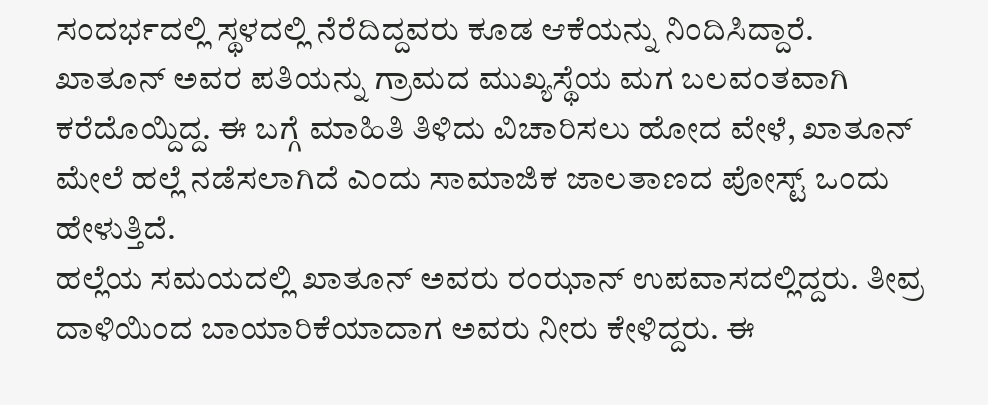ಸಂದರ್ಭದಲ್ಲಿ ಸ್ಥಳದಲ್ಲಿ ನೆರೆದಿದ್ದವರು ಕೂಡ ಆಕೆಯನ್ನು ನಿಂದಿಸಿದ್ದಾರೆ.
ಖಾತೂನ್ ಅವರ ಪತಿಯನ್ನು ಗ್ರಾಮದ ಮುಖ್ಯಸ್ಥೆಯ ಮಗ ಬಲವಂತವಾಗಿ ಕರೆದೊಯ್ದಿದ್ದ. ಈ ಬಗ್ಗೆ ಮಾಹಿತಿ ತಿಳಿದು ವಿಚಾರಿಸಲು ಹೋದ ವೇಳೆ, ಖಾತೂನ್ ಮೇಲೆ ಹಲ್ಲೆ ನಡೆಸಲಾಗಿದೆ ಎಂದು ಸಾಮಾಜಿಕ ಜಾಲತಾಣದ ಪೋಸ್ಟ್ ಒಂದು ಹೇಳುತ್ತಿದೆ.
ಹಲ್ಲೆಯ ಸಮಯದಲ್ಲಿ ಖಾತೂನ್ ಅವರು ರಂಝಾನ್ ಉಪವಾಸದಲ್ಲಿದ್ದರು. ತೀವ್ರ ದಾಳಿಯಿಂದ ಬಾಯಾರಿಕೆಯಾದಾಗ ಅವರು ನೀರು ಕೇಳಿದ್ದರು. ಈ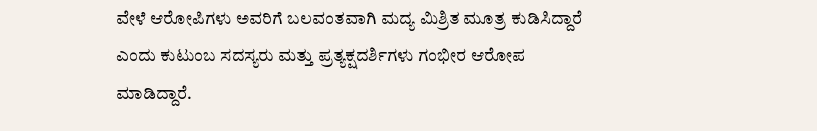ವೇಳೆ ಆರೋಪಿಗಳು ಅವರಿಗೆ ಬಲವಂತವಾಗಿ ಮದ್ಯ ಮಿಶ್ರಿತ ಮೂತ್ರ ಕುಡಿಸಿದ್ದಾರೆ ಎಂದು ಕುಟುಂಬ ಸದಸ್ಯರು ಮತ್ತು ಪ್ರತ್ಯಕ್ಷದರ್ಶಿಗಳು ಗಂಭೀರ ಆರೋಪ ಮಾಡಿದ್ದಾರೆ.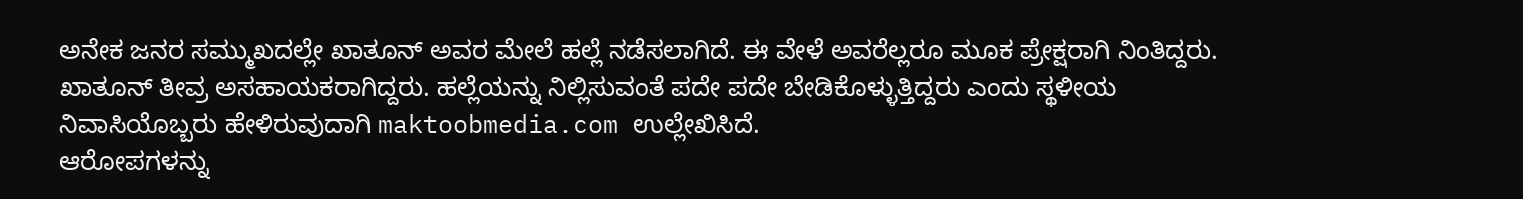ಅನೇಕ ಜನರ ಸಮ್ಮುಖದಲ್ಲೇ ಖಾತೂನ್ ಅವರ ಮೇಲೆ ಹಲ್ಲೆ ನಡೆಸಲಾಗಿದೆ. ಈ ವೇಳೆ ಅವರೆಲ್ಲರೂ ಮೂಕ ಪ್ರೇಕ್ಷರಾಗಿ ನಿಂತಿದ್ದರು. ಖಾತೂನ್ ತೀವ್ರ ಅಸಹಾಯಕರಾಗಿದ್ದರು. ಹಲ್ಲೆಯನ್ನು ನಿಲ್ಲಿಸುವಂತೆ ಪದೇ ಪದೇ ಬೇಡಿಕೊಳ್ಳುತ್ತಿದ್ದರು ಎಂದು ಸ್ಥಳೀಯ ನಿವಾಸಿಯೊಬ್ಬರು ಹೇಳಿರುವುದಾಗಿ maktoobmedia.com ಉಲ್ಲೇಖಿಸಿದೆ.
ಆರೋಪಗಳನ್ನು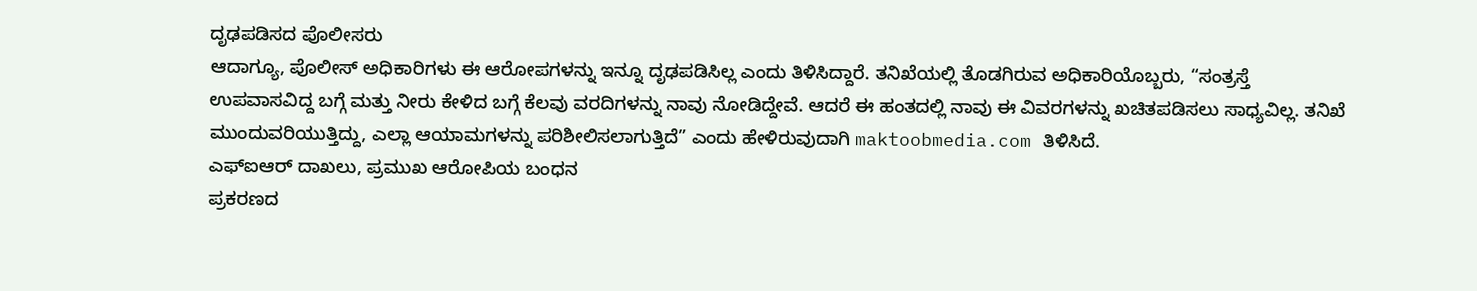ದೃಢಪಡಿಸದ ಪೊಲೀಸರು
ಆದಾಗ್ಯೂ, ಪೊಲೀಸ್ ಅಧಿಕಾರಿಗಳು ಈ ಆರೋಪಗಳನ್ನು ಇನ್ನೂ ದೃಢಪಡಿಸಿಲ್ಲ ಎಂದು ತಿಳಿಸಿದ್ದಾರೆ. ತನಿಖೆಯಲ್ಲಿ ತೊಡಗಿರುವ ಅಧಿಕಾರಿಯೊಬ್ಬರು, “ಸಂತ್ರಸ್ತೆ ಉಪವಾಸವಿದ್ದ ಬಗ್ಗೆ ಮತ್ತು ನೀರು ಕೇಳಿದ ಬಗ್ಗೆ ಕೆಲವು ವರದಿಗಳನ್ನು ನಾವು ನೋಡಿದ್ದೇವೆ. ಆದರೆ ಈ ಹಂತದಲ್ಲಿ ನಾವು ಈ ವಿವರಗಳನ್ನು ಖಚಿತಪಡಿಸಲು ಸಾಧ್ಯವಿಲ್ಲ. ತನಿಖೆ ಮುಂದುವರಿಯುತ್ತಿದ್ದು, ಎಲ್ಲಾ ಆಯಾಮಗಳನ್ನು ಪರಿಶೀಲಿಸಲಾಗುತ್ತಿದೆ” ಎಂದು ಹೇಳಿರುವುದಾಗಿ maktoobmedia.com ತಿಳಿಸಿದೆ.
ಎಫ್ಐಆರ್ ದಾಖಲು, ಪ್ರಮುಖ ಆರೋಪಿಯ ಬಂಧನ
ಪ್ರಕರಣದ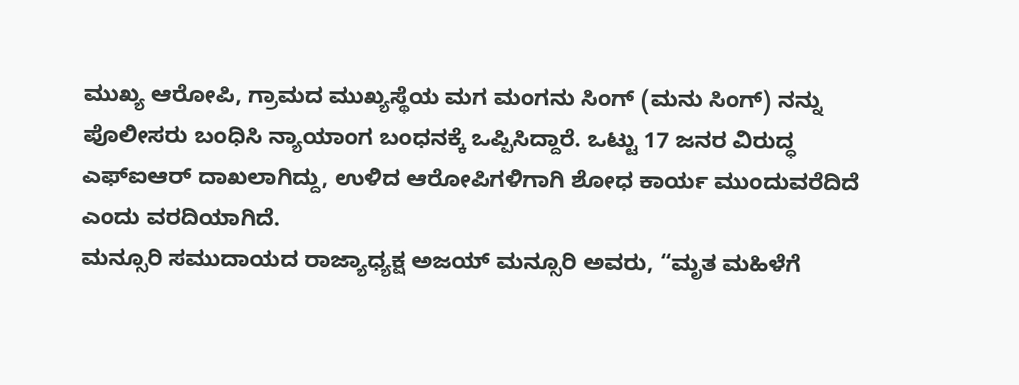ಮುಖ್ಯ ಆರೋಪಿ, ಗ್ರಾಮದ ಮುಖ್ಯಸ್ಥೆಯ ಮಗ ಮಂಗನು ಸಿಂಗ್ (ಮನು ಸಿಂಗ್) ನನ್ನು ಪೊಲೀಸರು ಬಂಧಿಸಿ ನ್ಯಾಯಾಂಗ ಬಂಧನಕ್ಕೆ ಒಪ್ಪಿಸಿದ್ದಾರೆ. ಒಟ್ಟು 17 ಜನರ ವಿರುದ್ಧ ಎಫ್ಐಆರ್ ದಾಖಲಾಗಿದ್ದು, ಉಳಿದ ಆರೋಪಿಗಳಿಗಾಗಿ ಶೋಧ ಕಾರ್ಯ ಮುಂದುವರೆದಿದೆ ಎಂದು ವರದಿಯಾಗಿದೆ.
ಮನ್ಸೂರಿ ಸಮುದಾಯದ ರಾಜ್ಯಾಧ್ಯಕ್ಷ ಅಜಯ್ ಮನ್ಸೂರಿ ಅವರು, “ಮೃತ ಮಹಿಳೆಗೆ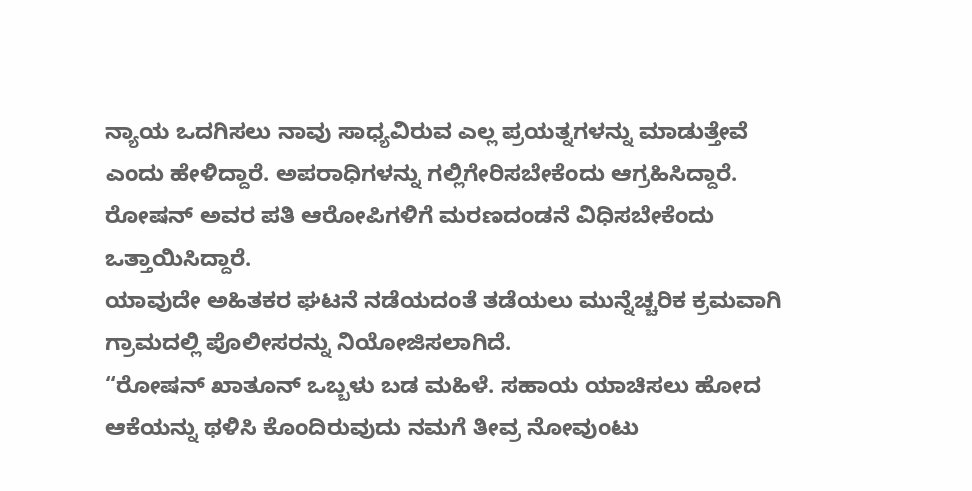ನ್ಯಾಯ ಒದಗಿಸಲು ನಾವು ಸಾಧ್ಯವಿರುವ ಎಲ್ಲ ಪ್ರಯತ್ನಗಳನ್ನು ಮಾಡುತ್ತೇವೆ ಎಂದು ಹೇಳಿದ್ದಾರೆ. ಅಪರಾಧಿಗಳನ್ನು ಗಲ್ಲಿಗೇರಿಸಬೇಕೆಂದು ಆಗ್ರಹಿಸಿದ್ದಾರೆ.
ರೋಷನ್ ಅವರ ಪತಿ ಆರೋಪಿಗಳಿಗೆ ಮರಣದಂಡನೆ ವಿಧಿಸಬೇಕೆಂದು ಒತ್ತಾಯಿಸಿದ್ದಾರೆ.
ಯಾವುದೇ ಅಹಿತಕರ ಘಟನೆ ನಡೆಯದಂತೆ ತಡೆಯಲು ಮುನ್ನೆಚ್ಚರಿಕ ಕ್ರಮವಾಗಿ ಗ್ರಾಮದಲ್ಲಿ ಪೊಲೀಸರನ್ನು ನಿಯೋಜಿಸಲಾಗಿದೆ.
“ರೋಷನ್ ಖಾತೂನ್ ಒಬ್ಬಳು ಬಡ ಮಹಿಳೆ. ಸಹಾಯ ಯಾಚಿಸಲು ಹೋದ ಆಕೆಯನ್ನು ಥಳಿಸಿ ಕೊಂದಿರುವುದು ನಮಗೆ ತೀವ್ರ ನೋವುಂಟು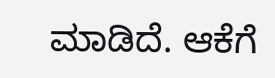ಮಾಡಿದೆ. ಆಕೆಗೆ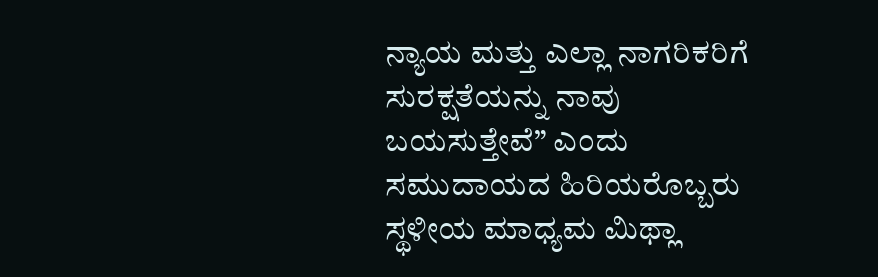ನ್ಯಾಯ ಮತ್ತು ಎಲ್ಲಾ ನಾಗರಿಕರಿಗೆ ಸುರಕ್ಷತೆಯನ್ನು ನಾವು ಬಯಸುತ್ತೇವೆ” ಎಂದು ಸಮುದಾಯದ ಹಿರಿಯರೊಬ್ಬರು ಸ್ಥಳೀಯ ಮಾಧ್ಯಮ ಮಿಥ್ಲಾ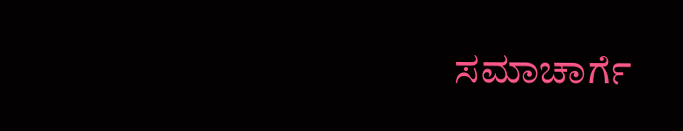ಸಮಾಚಾರ್ಗೆ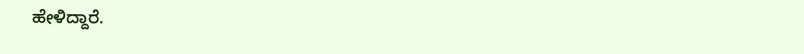ಹೇಳಿದ್ದಾರೆ.